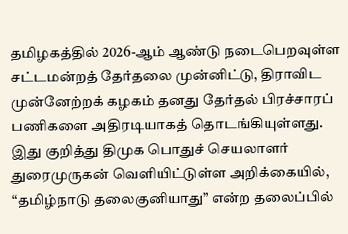தமிழகத்தில் 2026-ஆம் ஆண்டு நடைபெறவுள்ள சட்டமன்றத் தேர்தலை முன்னிட்டு, திராவிட முன்னேற்றக் கழகம் தனது தேர்தல் பிரச்சாரப் பணிகளை அதிரடியாகத் தொடங்கியுள்ளது. இது குறித்து திமுக பொதுச் செயலாளர் துரைமுருகன் வெளியிட்டுள்ள அறிக்கையில், “தமிழ்நாடு தலைகுனியாது” என்ற தலைப்பில்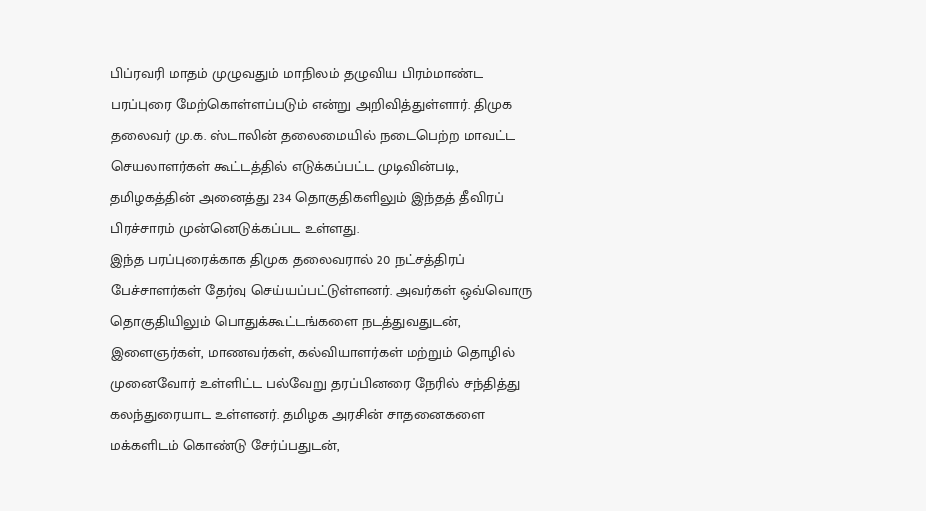பிப்ரவரி மாதம் முழுவதும் மாநிலம் தழுவிய பிரம்மாண்ட பரப்புரை மேற்கொள்ளப்படும் என்று அறிவித்துள்ளார். திமுக தலைவர் மு.க. ஸ்டாலின் தலைமையில் நடைபெற்ற மாவட்ட செயலாளர்கள் கூட்டத்தில் எடுக்கப்பட்ட முடிவின்படி, தமிழகத்தின் அனைத்து 234 தொகுதிகளிலும் இந்தத் தீவிரப் பிரச்சாரம் முன்னெடுக்கப்பட உள்ளது.
இந்த பரப்புரைக்காக திமுக தலைவரால் 20 நட்சத்திரப் பேச்சாளர்கள் தேர்வு செய்யப்பட்டுள்ளனர். அவர்கள் ஒவ்வொரு தொகுதியிலும் பொதுக்கூட்டங்களை நடத்துவதுடன், இளைஞர்கள், மாணவர்கள், கல்வியாளர்கள் மற்றும் தொழில் முனைவோர் உள்ளிட்ட பல்வேறு தரப்பினரை நேரில் சந்தித்து கலந்துரையாட உள்ளனர். தமிழக அரசின் சாதனைகளை மக்களிடம் கொண்டு சேர்ப்பதுடன்,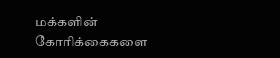மக்களின் கோரிக்கைகளை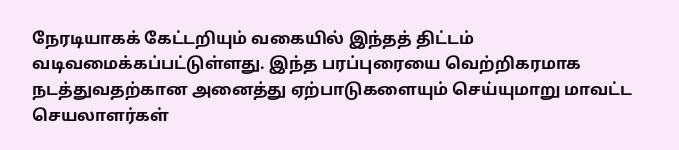நேரடியாகக் கேட்டறியும் வகையில் இந்தத் திட்டம் வடிவமைக்கப்பட்டுள்ளது. இந்த பரப்புரையை வெற்றிகரமாக நடத்துவதற்கான அனைத்து ஏற்பாடுகளையும் செய்யுமாறு மாவட்ட செயலாளர்கள்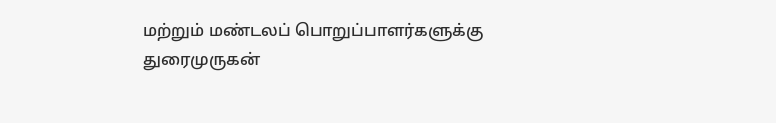மற்றும் மண்டலப் பொறுப்பாளர்களுக்கு துரைமுருகன்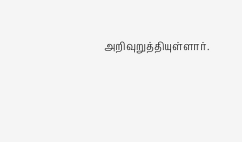அறிவுறுத்தியுள்ளார்.